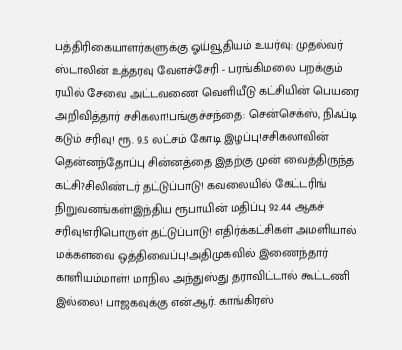பத்திரிகையாளர்களுக்கு ஓய்வூதியம் உயர்வு: முதல்வர் ஸ்டாலின் உத்தரவு வேளச்சேரி - பரங்கிமலை பறக்கும் ரயில் சேவை அட்டவணை வெளியீடு கட்சியின் பெயரை அறிவித்தார் சசிகலா!பங்குச்சந்தை: சென்செக்ஸ், நிஃப்டி கடும் சரிவு! ரூ. 9.5 லட்சம் கோடி இழப்பு!சசிகலாவின் தென்னந்தோப்பு சின்னத்தை இதற்கு முன் வைத்திருந்த கட்சி?சிலிண்டர் தட்டுப்பாடு! கவலையில் கேட்டரிங் நிறுவனங்கள்!இந்திய ரூபாயின் மதிப்பு 92.44 ஆகச் சரிவு!எரிபொருள் தட்டுப்பாடு! எதிர்க்கட்சிகள் அமளியால் மக்களவை ஒத்திவைப்பு!அதிமுகவில் இணைந்தார் காளியம்மாள்! மாநில அந்துஸ்து தராவிட்டால் கூட்டணி இல்லை! பாஜகவுக்கு என்.ஆர். காங்கிரஸ்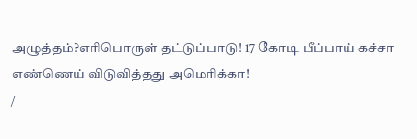அழுத்தம்?எரிபொருள் தட்டுப்பாடு! 17 கோடி பீப்பாய் கச்சா எண்ணெய் விடுவித்தது அமெரிக்கா!
/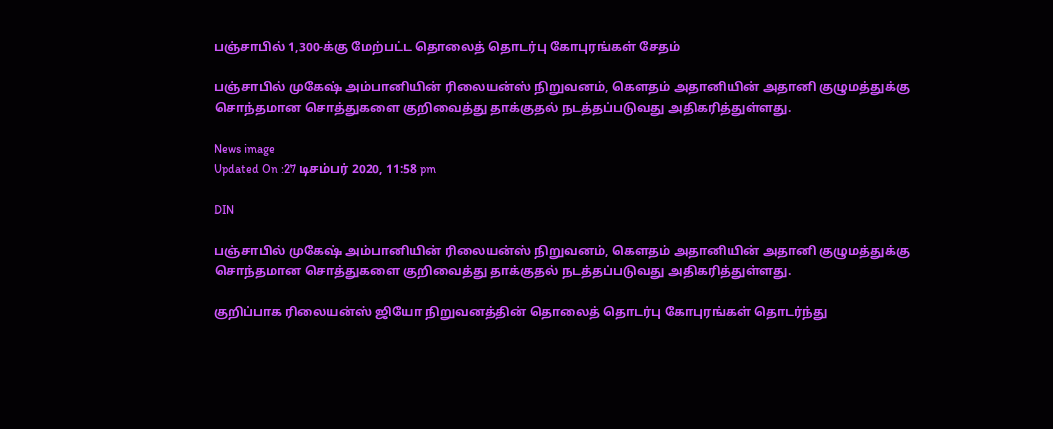பஞ்சாபில் 1,300-க்கு மேற்பட்ட தொலைத் தொடர்பு கோபுரங்கள் சேதம்

பஞ்சாபில் முகேஷ் அம்பானியின் ரிலையன்ஸ் நிறுவனம், கௌதம் அதானியின் அதானி குழுமத்துக்கு சொந்தமான சொத்துகளை குறிவைத்து தாக்குதல் நடத்தப்படுவது அதிகரித்துள்ளது.

News image
Updated On :27 டிசம்பர் 2020, 11:58 pm

DIN

பஞ்சாபில் முகேஷ் அம்பானியின் ரிலையன்ஸ் நிறுவனம், கௌதம் அதானியின் அதானி குழுமத்துக்கு சொந்தமான சொத்துகளை குறிவைத்து தாக்குதல் நடத்தப்படுவது அதிகரித்துள்ளது.

குறிப்பாக ரிலையன்ஸ் ஜியோ நிறுவனத்தின் தொலைத் தொடர்பு கோபுரங்கள் தொடர்ந்து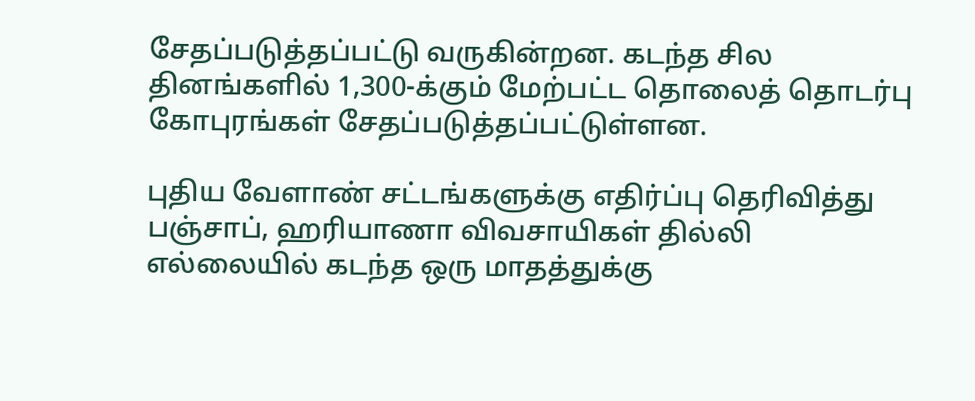சேதப்படுத்தப்பட்டு வருகின்றன. கடந்த சில தினங்களில் 1,300-க்கும் மேற்பட்ட தொலைத் தொடர்பு கோபுரங்கள் சேதப்படுத்தப்பட்டுள்ளன.

புதிய வேளாண் சட்டங்களுக்கு எதிர்ப்பு தெரிவித்து பஞ்சாப், ஹரியாணா விவசாயிகள் தில்லி எல்லையில் கடந்த ஒரு மாதத்துக்கு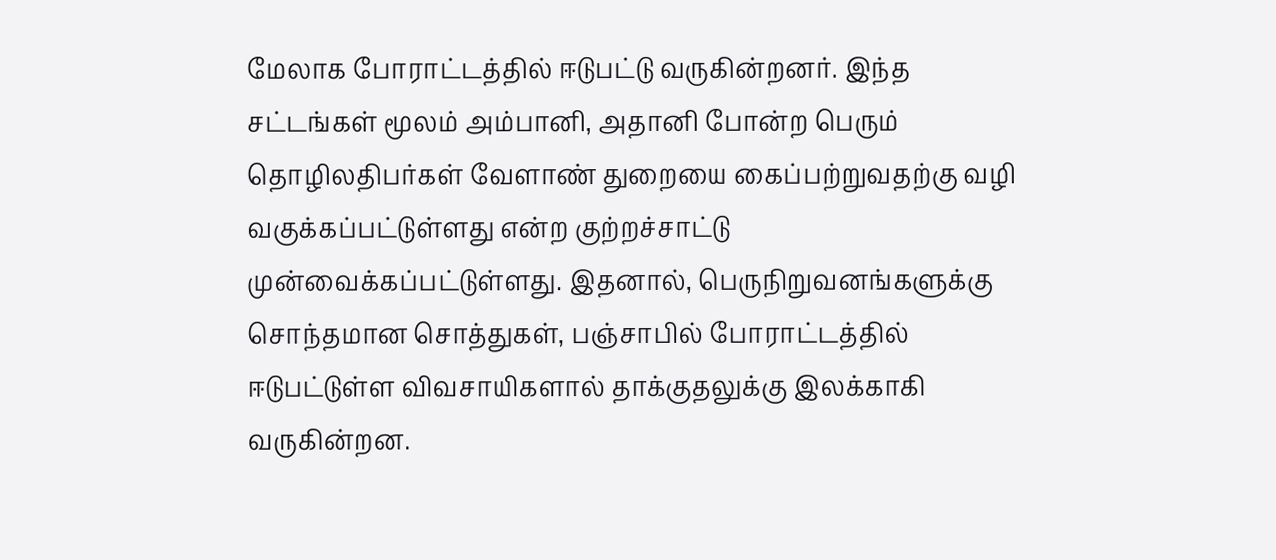மேலாக போராட்டத்தில் ஈடுபட்டு வருகின்றனர். இந்த சட்டங்கள் மூலம் அம்பானி, அதானி போன்ற பெரும் தொழிலதிபர்கள் வேளாண் துறையை கைப்பற்றுவதற்கு வழி வகுக்கப்பட்டுள்ளது என்ற குற்றச்சாட்டு முன்வைக்கப்பட்டுள்ளது. இதனால், பெருநிறுவனங்களுக்கு சொந்தமான சொத்துகள், பஞ்சாபில் போராட்டத்தில் ஈடுபட்டுள்ள விவசாயிகளால் தாக்குதலுக்கு இலக்காகி வருகின்றன.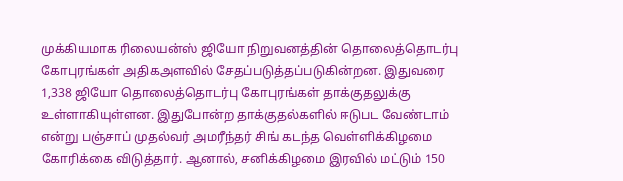முக்கியமாக ரிலையன்ஸ் ஜியோ நிறுவனத்தின் தொலைத்தொடர்பு கோபுரங்கள் அதிகஅளவில் சேதப்படுத்தப்படுகின்றன. இதுவரை 1,338 ஜியோ தொலைத்தொடர்பு கோபுரங்கள் தாக்குதலுக்கு உள்ளாகியுள்ளன. இதுபோன்ற தாக்குதல்களில் ஈடுபட வேண்டாம் என்று பஞ்சாப் முதல்வர் அமரீந்தர் சிங் கடந்த வெள்ளிக்கிழமை கோரிக்கை விடுத்தார். ஆனால், சனிக்கிழமை இரவில் மட்டும் 150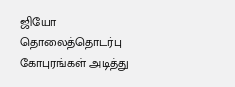ஜியோ தொலைத்தொடர்பு கோபுரங்கள் அடித்து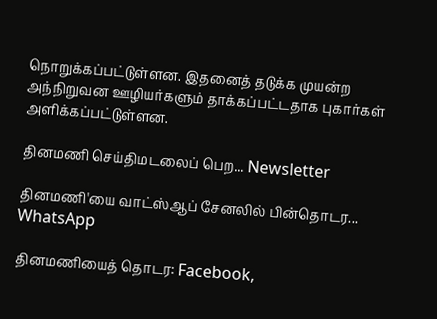நொறுக்கப்பட்டுள்ளன. இதனைத் தடுக்க முயன்ற அந்நிறுவன ஊழியர்களும் தாக்கப்பட்டதாக புகார்கள் அளிக்கப்பட்டுள்ளன.

தினமணி செய்திமடலைப் பெற... Newsletter

தினமணி'யை வாட்ஸ்ஆப் சேனலில் பின்தொடர... WhatsApp

தினமணியைத் தொடர: Facebook,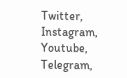Twitter, Instagram, Youtube, Telegram,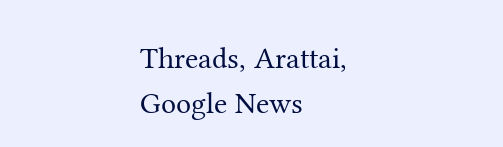Threads, Arattai, Google News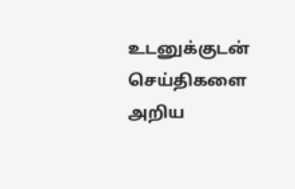உடனுக்குடன் செய்திகளை அறிய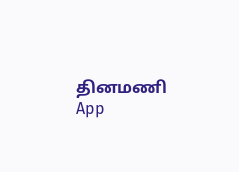தினமணி App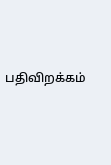பதிவிறக்கம்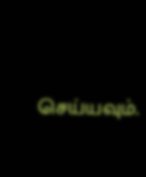செய்யவும்.